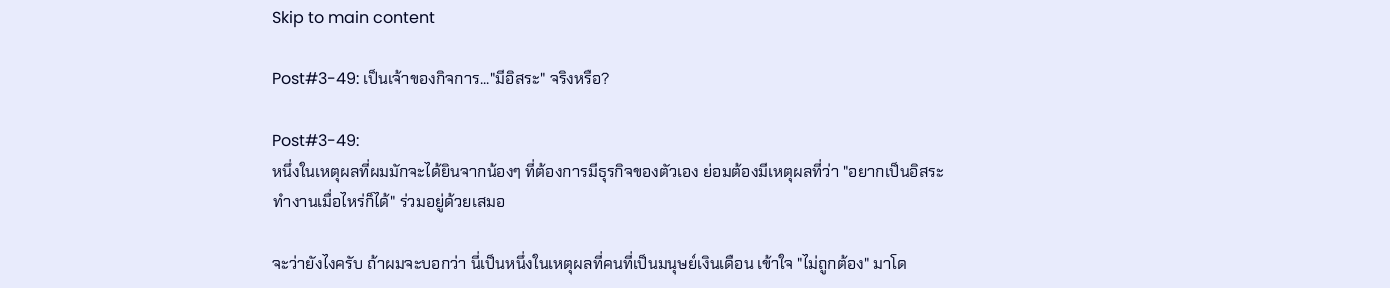Skip to main content

Post#3-49: เป็นเจ้าของกิจการ..."มีอิสระ" จริงหรือ?

Post#3-49:
หนึ่งในเหตุผลที่ผมมักจะได้ยินจากน้องๆ ที่ต้องการมีธุรกิจของตัวเอง ย่อมต้องมีเหตุผลที่ว่า "อยากเป็นอิสระ ทำงานเมื่อไหร่ก็ได้" ร่วมอยู่ด้วยเสมอ

จะว่ายังไงครับ ถ้าผมจะบอกว่า นี่เป็นหนึ่งในเหตุผลที่คนที่เป็นมนุษย์เงินเดือน เข้าใจ "ไม่ถูกต้อง" มาโด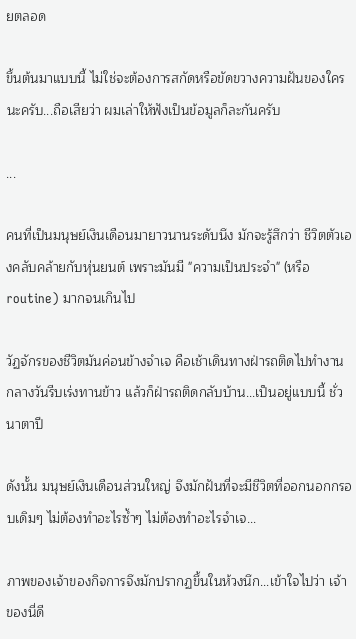ยตลอด

ขึ้นต้นมาแบบนี้ ไม่ใช่จะต้องการสกัดหรือขัดขวางความฝันของใครนะครับ...ถือเสียว่า ผมเล่าให้ฟังเป็นข้อมูลก็ละกันครับ

...

คนที่เป็นมนุษย์เงินเดือนมายาวนานระดับนึง มักจะรู้สึกว่า ชีวิตตัวเองคลับคล้ายกับหุ่นยนต์ เพราะมันมี "ความเป็นประจำ" (หรือ routine) มากจนเกินไป

วัฏจักรของชีวิตมันค่อนข้างจำเจ คือเช้าเดินทางฝ่ารถติดไปทำงาน กลางวันรีบเร่งทานข้าว แล้วก็ฝ่ารถติดกลับบ้าน...เป็นอยู่แบบนี้ ชั่วนาตาปี

ดังนั้น มนุษย์เงินเดือนส่วนใหญ่ จึงมักฝันที่จะมีชีวิตที่ออกนอกกรอบเดิมๆ ไม่ต้องทำอะไรซ้ำๆ ไม่ต้องทำอะไรจำเจ...

ภาพของเจ้าของกิจการจึงมักปรากฏขึ้นในห้วงนึก...เข้าใจไปว่า เจ้าของนี่ดี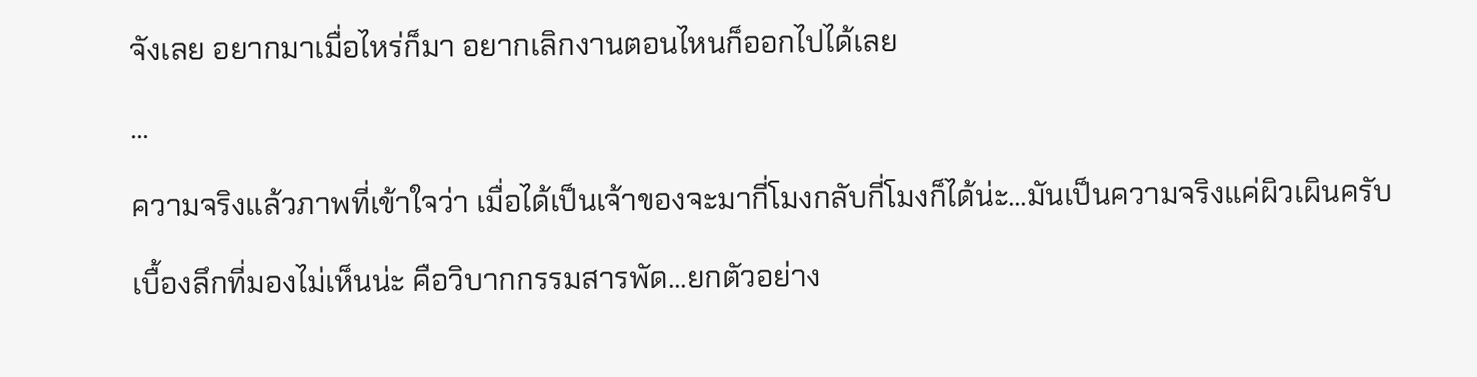จังเลย อยากมาเมื่อไหร่ก็มา อยากเลิกงานตอนไหนก็ออกไปได้เลย

...

ความจริงแล้วภาพที่เข้าใจว่า เมื่อได้เป็นเจ้าของจะมากี่โมงกลับกี่โมงก็ได้น่ะ...มันเป็นความจริงแค่ผิวเผินครับ

เบื้องลึกที่มองไม่เห็นน่ะ คือวิบากกรรมสารพัด...ยกตัวอย่าง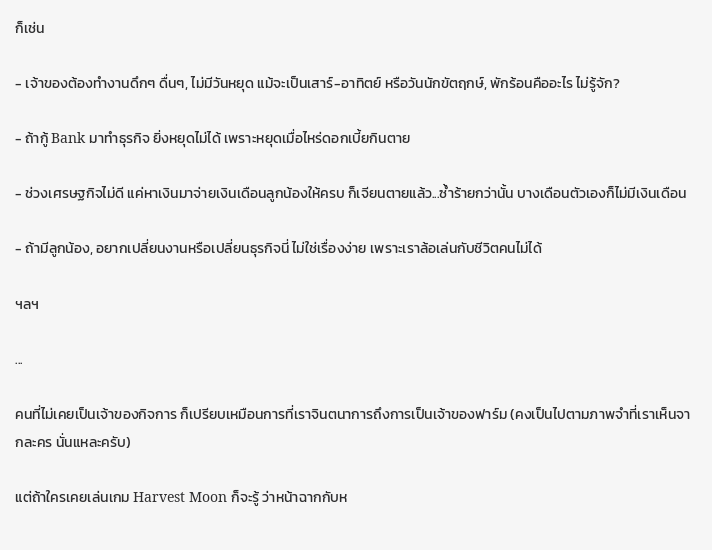ก็เช่น

- เจ้าของต้องทำงานดึกๆ ดื่นๆ, ไม่มีวันหยุด แม้จะเป็นเสาร์-อาทิตย์ หรือวันนักขัตฤกษ์, พักร้อนคืออะไร ไม่รู้จัก?

- ถ้ากู้ Bank มาทำธุรกิจ ยิ่งหยุดไม่ได้ เพราะหยุดเมื่อไหร่ดอกเบี้ยกินตาย

- ช่วงเศรษฐกิจไม่ดี แค่หาเงินมาจ่ายเงินเดือนลูกน้องให้ครบ ก็เจียนตายแล้ว...ซ้ำร้ายกว่านั้น บางเดือนตัวเองก็ไม่มีเงินเดือน

- ถ้ามีลูกน้อง, อยากเปลี่ยนงานหรือเปลี่ยนธุรกิจนี่ ไม่ใช่เรื่องง่าย เพราะเราล้อเล่นกับชีวิตคนไม่ได้

ฯลฯ

...

คนที่ไม่เคยเป็นเจ้าของกิจการ ก็เปรียบเหมือนการที่เราจินตนาการถึงการเป็นเจ้าของฟาร์ม (คงเป็นไปตามภาพจำที่เราเห็นจากละคร นั่นแหละครับ)

แต่ถ้าใครเคยเล่นเกม Harvest Moon ก็จะรู้ ว่าหน้าฉากกับห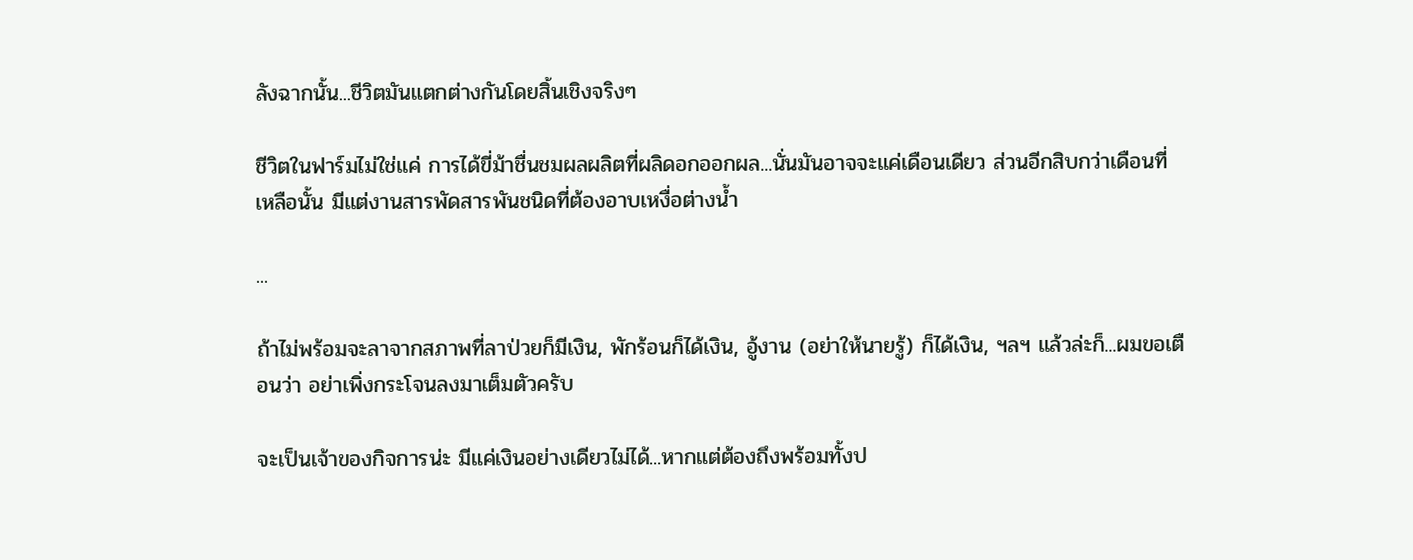ลังฉากนั้น...ชีวิตมันแตกต่างกันโดยสิ้นเชิงจริงๆ

ชีวิตในฟาร์มไม่ใช่แค่ การได้ขี่ม้าชื่นชมผลผลิตที่ผลิดอกออกผล...นั่นมันอาจจะแค่เดือนเดียว ส่วนอีกสิบกว่าเดือนที่เหลือนั้น มีแต่งานสารพัดสารพันชนิดที่ต้องอาบเหงื่อต่างน้ำ

...

ถ้าไม่พร้อมจะลาจากสภาพที่ลาป่วยก็มีเงิน, พักร้อนก็ได้เงิน, อู้งาน (อย่าให้นายรู้) ก็ได้เงิน, ฯลฯ แล้วล่ะก็...ผมขอเตือนว่า อย่าเพิ่งกระโจนลงมาเต็มตัวครับ

จะเป็นเจ้าของกิจการน่ะ มีแค่เงินอย่างเดียวไม่ได้...หากแต่ต้องถึงพร้อมทั้งป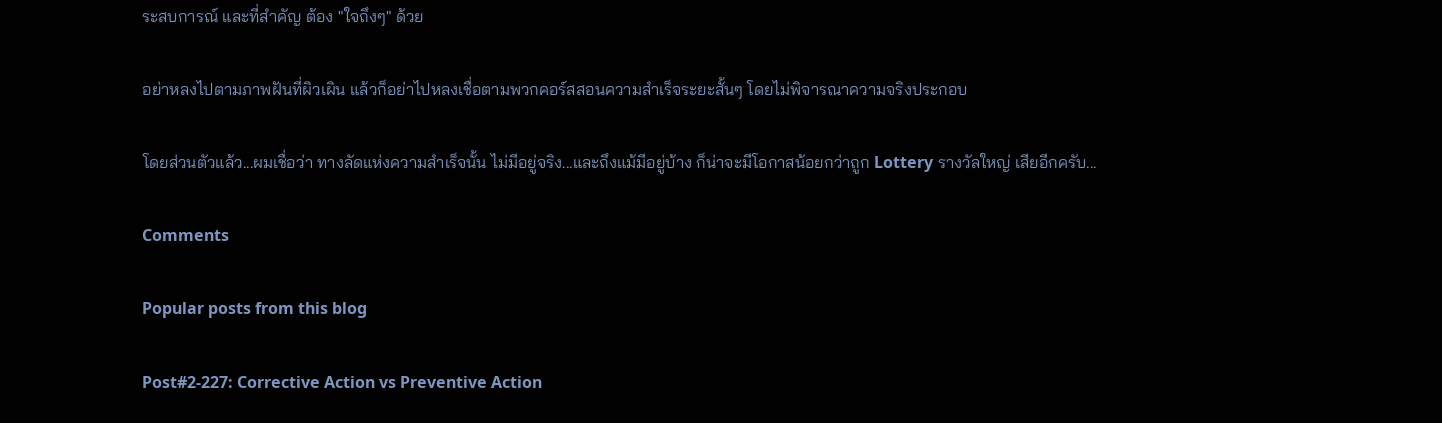ระสบการณ์ และที่สำคัญ ต้อง "ใจถึงๆ" ด้วย

อย่าหลงไปตามภาพฝันที่ผิวเผิน แล้วก็อย่าไปหลงเชื่อตามพวกคอร์สสอนความสำเร็จระยะสั้นๆ โดยไม่พิจารณาความจริงประกอบ

โดยส่วนตัวแล้ว...ผมเชื่อว่า ทางลัดแห่งความสำเร็จนั้น ไม่มีอยู่จริง...และถึงแม้มีอยู่บ้าง ก็น่าจะมีโอกาสน้อยกว่าถูก Lottery รางวัลใหญ่ เสียอีกครับ...

Comments

Popular posts from this blog

Post#2-227: Corrective Action vs Preventive Action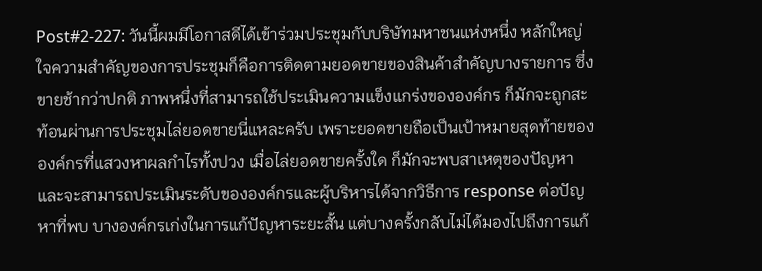Post#2-227: วันนี้ผมมีโอกาสดีได้เข้าร่วมประชุมกับบริษัทมหาชนแห่งหนึ่ง หลักใหญ่ใจความสำคัญของการประชุมก็คือการติดตามยอดขายของสินค้าสำคัญบางรายการ ซึ่งขายช้ากว่าปกติ ภาพหนึ่งที่สามารถใช้ประเมินความแข็งแกร่งขององค์กร ก็มักจะถูกสะท้อนผ่านการประชุมไล่ยอดขายนี่แหละครับ เพราะยอดขายถือเป็นเป้าหมายสุดท้ายขององค์กรที่แสวงหาผลกำไรทั้งปวง เมื่อไล่ยอดขายครั้งใด ก็มักจะพบสาเหตุของปัญหา และจะสามารถประเมินระดับขององค์กรและผู้บริหารได้จากวิธีการ response ต่อปัญหาที่พบ บางองค์กรเก่งในการแก้ปัญหาระยะสั้น แต่บางครั้งกลับไม่ได้มองไปถึงการแก้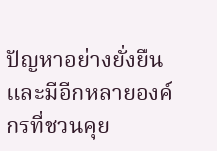ปัญหาอย่างยั่งยืน และมีอีกหลายองค์กรที่ชวนคุย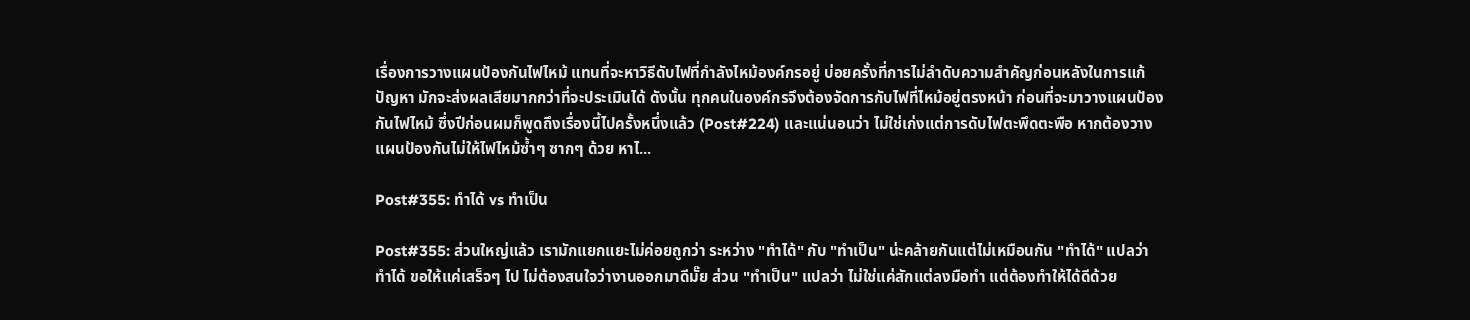เรื่องการวางแผนป้องกันไฟไหม้ แทนที่จะหาวิธีดับไฟที่กำลังไหม้องค์กรอยู่ บ่อยครั้งที่การไม่ลำดับความสำคัญก่อนหลังในการแก้ปัญหา มักจะส่งผลเสียมากกว่าที่จะประเมินได้ ดังนั้น ทุกคนในองค์กรจึงต้องจัดการกับไฟที่ไหม้อยู่ตรงหน้า ก่อนที่จะมาวางแผนป้องกันไฟไหม้ ซึ่งปีก่อนผมก็พูดถึงเรื่องนี้ไปครั้งหนึ่งแล้ว (Post#224) และแน่นอนว่า ไม่ใช่เก่งแต่การดับไฟตะพึดตะพือ หากต้องวางแผนป้องกันไม่ให้ไฟไหม้ซ้ำๆ ซากๆ ด้วย หาไ...

Post#355: ทำได้ vs ทำเป็น

Post#355: ส่วนใหญ่แล้ว เรามักแยกแยะไม่ค่อยถูกว่า ระหว่าง "ทำได้" กับ "ทำเป็น" น่ะคล้ายกันแต่ไม่เหมือนกัน "ทำได้" แปลว่า ทำได้ ขอให้แค่เสร็จๆ ไป ไม่ต้องสนใจว่างานออกมาดีมั๊ย ส่วน "ทำเป็น" แปลว่า ไม่ใช่แค่สักแต่ลงมือทำ แต่ต้องทำให้ได้ดีด้วย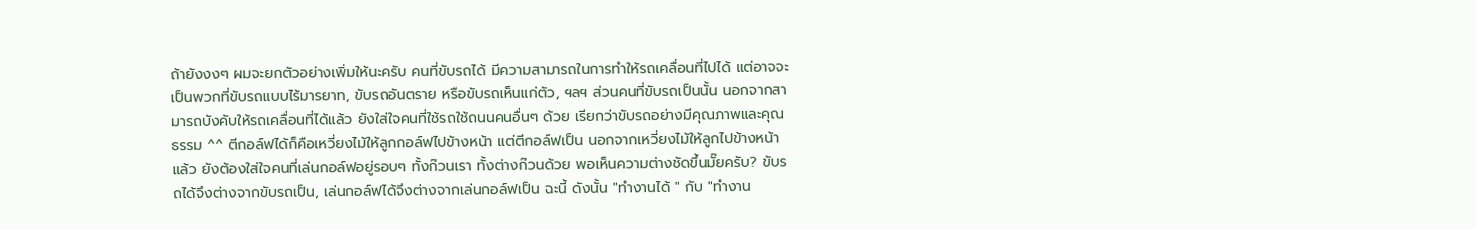ถ้ายังงงๆ ผมจะยกตัวอย่างเพิ่มให้นะครับ คนที่ขับรถได้ มีความสามารถในการทำให้รถเคลื่อนที่ไปได้ แต่อาจจะเป็นพวกที่ขับรถแบบไร้มารยาท, ขับรถอันตราย หรือขับรถเห็นแก่ตัว, ฯลฯ ส่วนคนที่ขับรถเป็นนั้น นอกจากสามารถบังคับให้รถเคลื่อนที่ได้แล้ว ยังใส่ใจคนที่ใช้รถใช้ถนนคนอื่นๆ ด้วย เรียกว่าขับรถอย่างมีคุณภาพและคุณธรรม ^^ ตีกอล์ฟได้ก็คือเหวี่ยงไม้ให้ลูกกอล์ฟไปข้างหน้า แต่ตีกอล์ฟเป็น นอกจากเหวี่ยงไม้ให้ลูกไปข้างหน้าแล้ว ยังต้องใส่ใจคนที่เล่นกอล์ฟอยู่รอบๆ ทั้งก๊วนเรา ทั้งต่างก๊วนด้วย พอเห็นความต่างชัดขึ้นมั๊ยครับ? ขับรถได้จึงต่างจากขับรถเป็น, เล่นกอล์ฟได้จึงต่างจากเล่นกอล์ฟเป็น ฉะนี้ ดังนั้น "ทำงานได้ " กับ "ทำงาน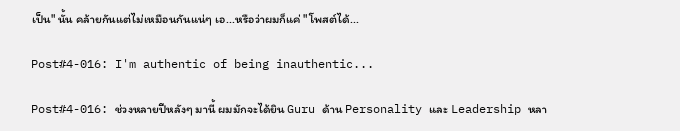เป็น" นั้น คล้ายกันแต่ไม่เหมือนกันแน่ๆ เอ...หรือว่าผมก็แค่ "โพสต์ได้...

Post#4-016: I'm authentic of being inauthentic...

Post#4-016: ช่วงหลายปีหลังๆ มานี้ ผมมักจะได้ยิน Guru ด้าน Personality และ Leadership หลา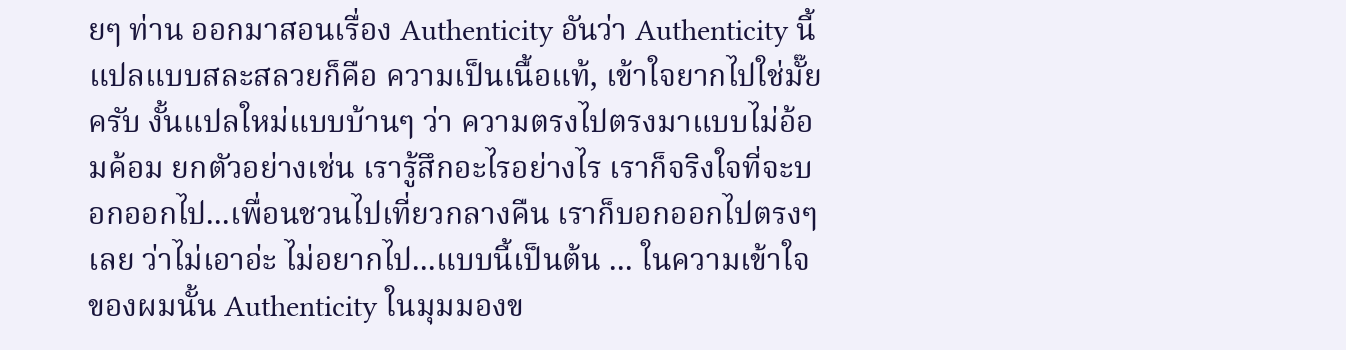ยๆ ท่าน ออกมาสอนเรื่อง Authenticity อันว่า Authenticity นี้ แปลแบบสละสลวยก็คือ ความเป็นเนื้อแท้, เข้าใจยากไปใช่มั๊ยครับ งั้นแปลใหม่แบบบ้านๆ ว่า ความตรงไปตรงมาแบบไม่อ้อมค้อม ยกตัวอย่างเช่น เรารู้สึกอะไรอย่างไร เราก็จริงใจที่จะบอกออกไป...เพื่อนชวนไปเที่ยวกลางคืน เราก็บอกออกไปตรงๆ เลย ว่าไม่เอาอ่ะ ไม่อยากไป...แบบนี้เป็นต้น ... ในความเข้าใจของผมนั้น Authenticity ในมุมมองข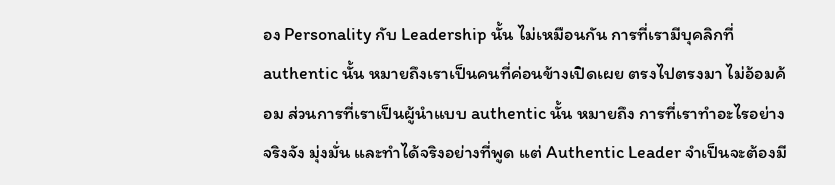อง Personality กับ Leadership นั้น ไม่เหมือนกัน การที่เรามีบุคลิกที่ authentic นั้น หมายถึงเราเป็นคนที่ค่อนข้างเปิดเผย ตรงไปตรงมา ไม่อ้อมค้อม ส่วนการที่เราเป็นผู้นำแบบ authentic นั้น หมายถึง การที่เราทำอะไรอย่างจริงจัง มุ่งมั่น และทำได้จริงอย่างที่พูด แต่ Authentic Leader จำเป็นจะต้องมี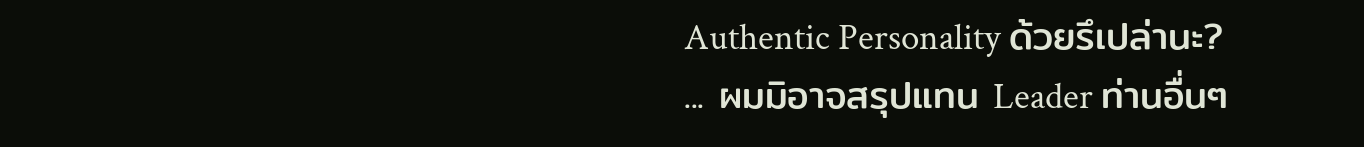Authentic Personality ด้วยรึเปล่านะ? ... ผมมิอาจสรุปแทน Leader ท่านอื่นๆ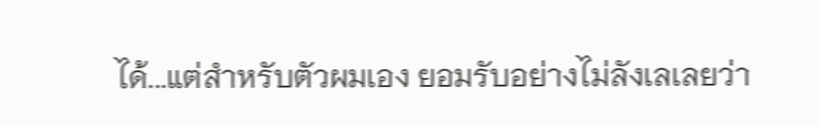ได้...แต่สำหรับตัวผมเอง ยอมรับอย่างไม่ลังเลเลยว่า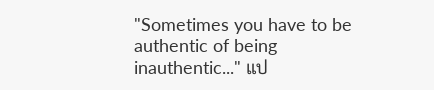"Sometimes you have to be authentic of being inauthentic..." แป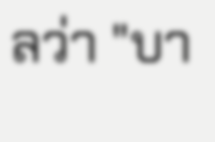ลว่า "บา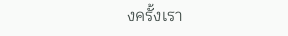งครั้งเรา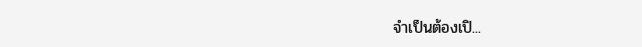จำเป็นต้องเปิ...